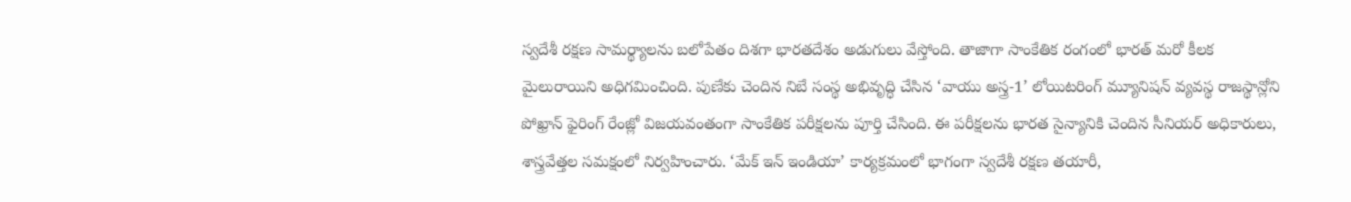స్వదేశీ రక్షణ సామర్థ్యాలను బలోపేతం దిశగా భారతదేశం అడుగులు వేస్తోంది. తాజాగా సాంకేతిక రంగంలో భారత్ మరో కీలక మైలురాయిని అధిగమించింది. పుణేకు చెందిన నిబే సంస్థ అభివృద్ధి చేసిన ‘వాయు అస్త్ర-1’ లోయిటరింగ్ మ్యూనిషన్ వ్యవస్థ రాజస్థాన్లోని పోఖ్రాన్ ఫైరింగ్ రేంజ్లో విజయవంతంగా సాంకేతిక పరీక్షలను పూర్తి చేసింది. ఈ పరీక్షలను భారత సైన్యానికి చెందిన సీనియర్ అధికారులు, శాస్త్రవేత్తల సమక్షంలో నిర్వహించారు. ‘మేక్ ఇన్ ఇండియా’ కార్యక్రమంలో భాగంగా స్వదేశీ రక్షణ తయారీ,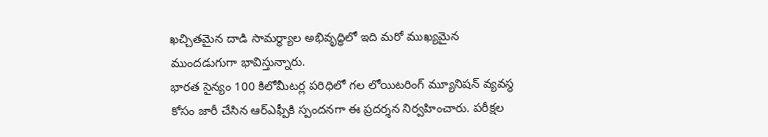ఖచ్చితమైన దాడి సామర్థ్యాల అభివృద్ధిలో ఇది మరో ముఖ్యమైన ముందడుగుగా భావిస్తున్నారు.
భారత సైన్యం 100 కిలోమీటర్ల పరిధిలో గల లోయిటరింగ్ మ్యూనిషన్ వ్యవస్థ కోసం జారీ చేసిన ఆర్ఎఫ్పీకి స్పందనగా ఈ ప్రదర్శన నిర్వహించారు. పరీక్షల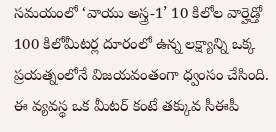సమయంలో ‘వాయు అస్త్ర-1’ 10 కిలోల వార్హెడ్తో 100 కిలోమీటర్ల దూరంలో ఉన్న లక్ష్యాన్ని ఒక్క ప్రయత్నంలోనే విజయవంతంగా ధ్వంసం చేసింది. ఈ వ్యవస్థ ఒక మీటర్ కంటే తక్కువ సీఈపీ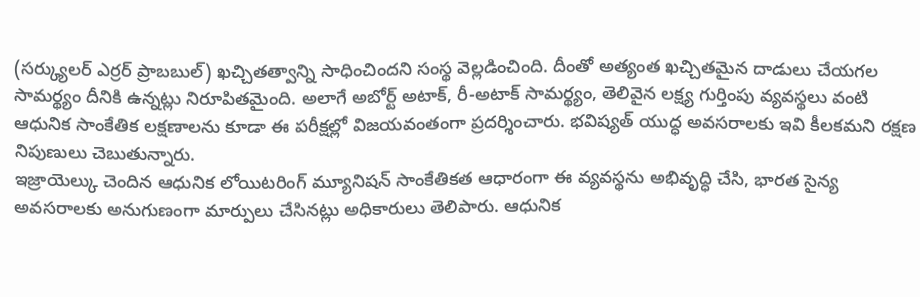(సర్క్యులర్ ఎర్రర్ ప్రాబబుల్) ఖచ్చితత్వాన్ని సాధించిందని సంస్థ వెల్లడించింది. దీంతో అత్యంత ఖచ్చితమైన దాడులు చేయగల సామర్థ్యం దీనికి ఉన్నట్లు నిరూపితమైంది. అలాగే అబోర్ట్ అటాక్, రీ-అటాక్ సామర్థ్యం, తెలివైన లక్ష్య గుర్తింపు వ్యవస్థలు వంటి ఆధునిక సాంకేతిక లక్షణాలను కూడా ఈ పరీక్షల్లో విజయవంతంగా ప్రదర్శించారు. భవిష్యత్ యుద్ధ అవసరాలకు ఇవి కీలకమని రక్షణ నిపుణులు చెబుతున్నారు.
ఇజ్రాయెల్కు చెందిన ఆధునిక లోయిటరింగ్ మ్యూనిషన్ సాంకేతికత ఆధారంగా ఈ వ్యవస్థను అభివృద్ధి చేసి, భారత సైన్య అవసరాలకు అనుగుణంగా మార్పులు చేసినట్లు అధికారులు తెలిపారు. ఆధునిక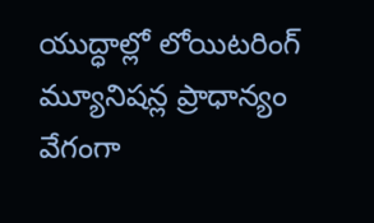యుద్ధాల్లో లోయిటరింగ్ మ్యూనిషన్ల ప్రాధాన్యం వేగంగా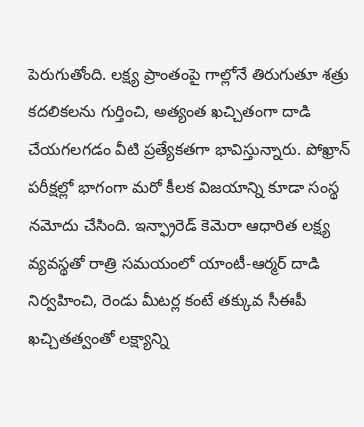పెరుగుతోంది. లక్ష్య ప్రాంతంపై గాల్లోనే తిరుగుతూ శత్రు కదలికలను గుర్తించి, అత్యంత ఖచ్చితంగా దాడి చేయగలగడం వీటి ప్రత్యేకతగా భావిస్తున్నారు. పోఖ్రాన్ పరీక్షల్లో భాగంగా మరో కీలక విజయాన్ని కూడా సంస్థ నమోదు చేసింది. ఇన్ఫ్రారెడ్ కెమెరా ఆధారిత లక్ష్య వ్యవస్థతో రాత్రి సమయంలో యాంటీ-ఆర్మర్ దాడి నిర్వహించి, రెండు మీటర్ల కంటే తక్కువ సీఈపీ ఖచ్చితత్వంతో లక్ష్యాన్ని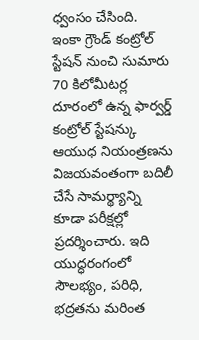ధ్వంసం చేసింది.
ఇంకా గ్రౌండ్ కంట్రోల్ స్టేషన్ నుంచి సుమారు 70 కిలోమీటర్ల దూరంలో ఉన్న ఫార్వర్డ్ కంట్రోల్ స్టేషన్కు ఆయుధ నియంత్రణను విజయవంతంగా బదిలీ చేసే సామర్థ్యాన్ని కూడా పరీక్షల్లో ప్రదర్శించారు. ఇది యుద్ధరంగంలో సౌలభ్యం, పరిధి, భద్రతను మరింత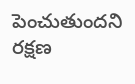పెంచుతుందని రక్షణ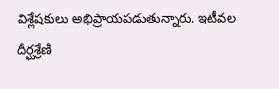విశ్లేషకులు అభిప్రాయపడుతున్నారు. ఇటీవల దీర్ఘశ్రేణి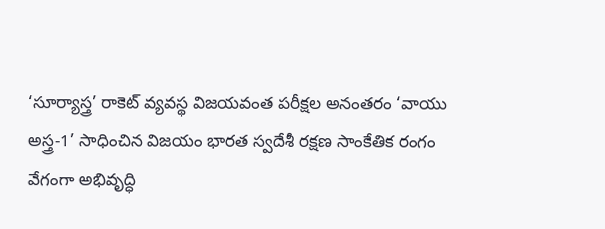‘సూర్యాస్త్ర’ రాకెట్ వ్యవస్థ విజయవంత పరీక్షల అనంతరం ‘వాయు అస్త్ర-1’ సాధించిన విజయం భారత స్వదేశీ రక్షణ సాంకేతిక రంగం వేగంగా అభివృద్ధి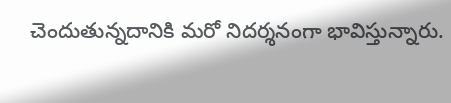చెందుతున్నదానికి మరో నిదర్శనంగా భావిస్తున్నారు.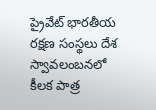ప్రైవేట్ భారతీయ రక్షణ సంస్థలు దేశ స్వావలంబనలో కీలక పాత్ర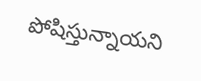పోషిస్తున్నాయని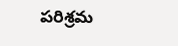పరిశ్రమ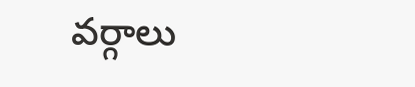వర్గాలు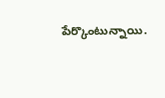పేర్కొంటున్నాయి.